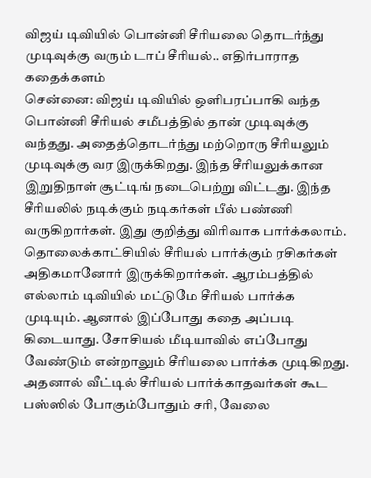விஜய் டிவியில் பொன்னி சீரியலை தொடர்ந்து முடிவுக்கு வரும் டாப் சீரியல்.. எதிர்பாராத கதைக்களம்
சென்னை: விஜய் டிவியில் ஒளிபரப்பாகி வந்த பொன்னி சீரியல் சமீபத்தில் தான் முடிவுக்கு வந்தது. அதைத்தொடர்ந்து மற்றொரு சீரியலும் முடிவுக்கு வர இருக்கிறது. இந்த சீரியலுக்கான இறுதிநாள் சூட்டிங் நடைபெற்று விட்டது. இந்த சீரியலில் நடிக்கும் நடிகர்கள் பீல் பண்ணி வருகிறார்கள். இது குறித்து விரிவாக பார்க்கலாம்.
தொலைக்காட்சியில் சீரியல் பார்க்கும் ரசிகர்கள் அதிகமானோர் இருக்கிறார்கள். ஆரம்பத்தில் எல்லாம் டிவியில் மட்டுமே சீரியல் பார்க்க முடியும். ஆனால் இப்போது கதை அப்படி கிடையாது. சோசியல் மீடியாவில் எப்போது வேண்டும் என்றாலும் சீரியலை பார்க்க முடிகிறது. அதனால் வீட்டில் சீரியல் பார்க்காதவர்கள் கூட பஸ்ஸில் போகும்போதும் சரி, வேலை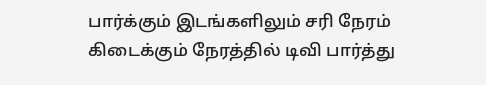பார்க்கும் இடங்களிலும் சரி நேரம் கிடைக்கும் நேரத்தில் டிவி பார்த்து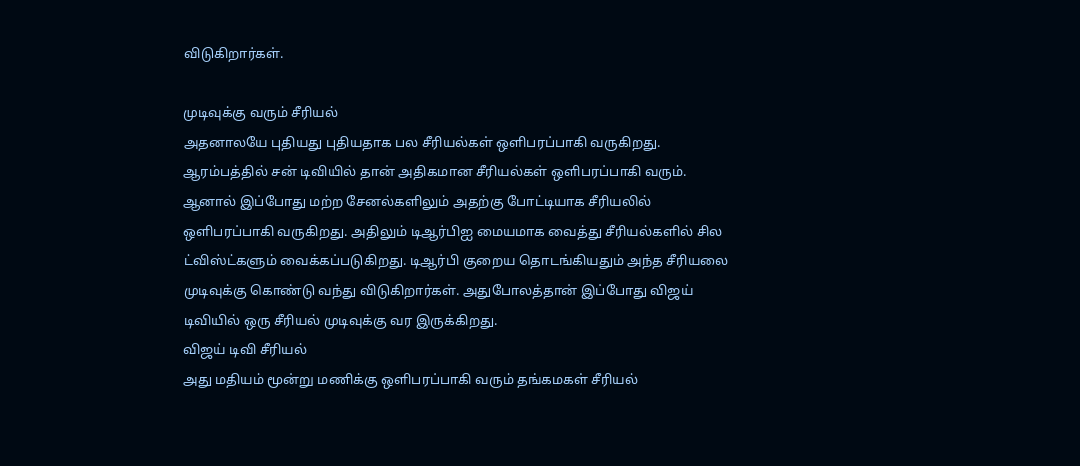விடுகிறார்கள்.

முடிவுக்கு வரும் சீரியல்
அதனாலயே புதியது புதியதாக பல சீரியல்கள் ஒளிபரப்பாகி வருகிறது. ஆரம்பத்தில் சன் டிவியில் தான் அதிகமான சீரியல்கள் ஒளிபரப்பாகி வரும். ஆனால் இப்போது மற்ற சேனல்களிலும் அதற்கு போட்டியாக சீரியலில் ஒளிபரப்பாகி வருகிறது. அதிலும் டிஆர்பிஐ மையமாக வைத்து சீரியல்களில் சில ட்விஸ்ட்களும் வைக்கப்படுகிறது. டிஆர்பி குறைய தொடங்கியதும் அந்த சீரியலை முடிவுக்கு கொண்டு வந்து விடுகிறார்கள். அதுபோலத்தான் இப்போது விஜய் டிவியில் ஒரு சீரியல் முடிவுக்கு வர இருக்கிறது.
விஜய் டிவி சீரியல்
அது மதியம் மூன்று மணிக்கு ஒளிபரப்பாகி வரும் தங்கமகள் சீரியல்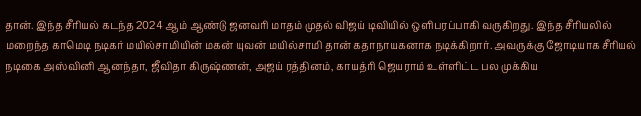தான். இந்த சீரியல் கடந்த 2024 ஆம் ஆண்டு ஜனவரி மாதம் முதல் விஜய் டிவியில் ஒளிபரப்பாகி வருகிறது. இந்த சீரியலில் மறைந்த காமெடி நடிகர் மயில்சாமியின் மகன் யுவன் மயில்சாமி தான் கதாநாயகனாக நடிக்கிறார். அவருக்கு ஜோடியாக சீரியல் நடிகை அஸ்வினி ஆனந்தா, ஜீவிதா கிருஷ்ணன், அஜய் ரத்தினம், காயத்ரி ஜெயராம் உள்ளிட்ட பல முக்கிய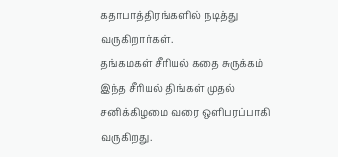கதாபாத்திரங்களில் நடித்து வருகிறார்கள்.
தங்கமகள் சீரியல் கதை சுருக்கம்
இந்த சீரியல் திங்கள் முதல் சனிக்கிழமை வரை ஒளிபரப்பாகி வருகிறது.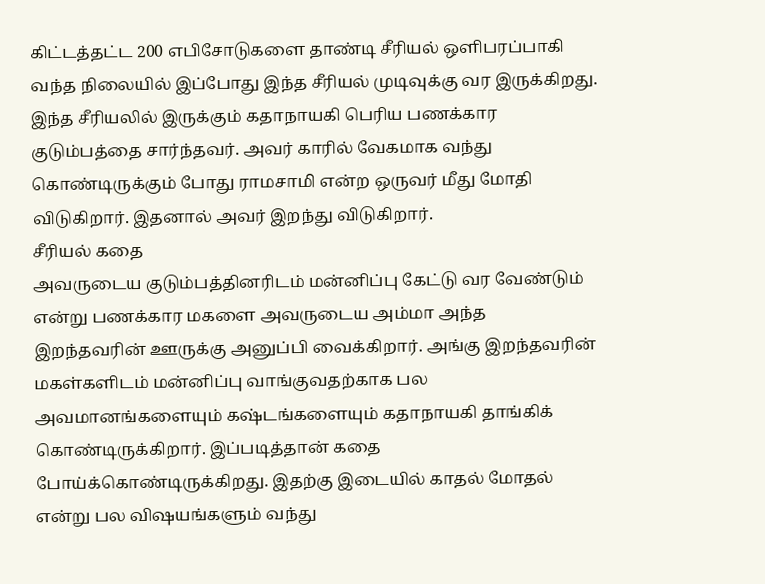கிட்டத்தட்ட 200 எபிசோடுகளை தாண்டி சீரியல் ஒளிபரப்பாகி வந்த நிலையில் இப்போது இந்த சீரியல் முடிவுக்கு வர இருக்கிறது. இந்த சீரியலில் இருக்கும் கதாநாயகி பெரிய பணக்கார குடும்பத்தை சார்ந்தவர். அவர் காரில் வேகமாக வந்து கொண்டிருக்கும் போது ராமசாமி என்ற ஒருவர் மீது மோதி விடுகிறார். இதனால் அவர் இறந்து விடுகிறார்.
சீரியல் கதை
அவருடைய குடும்பத்தினரிடம் மன்னிப்பு கேட்டு வர வேண்டும் என்று பணக்கார மகளை அவருடைய அம்மா அந்த இறந்தவரின் ஊருக்கு அனுப்பி வைக்கிறார். அங்கு இறந்தவரின் மகள்களிடம் மன்னிப்பு வாங்குவதற்காக பல அவமானங்களையும் கஷ்டங்களையும் கதாநாயகி தாங்கிக் கொண்டிருக்கிறார். இப்படித்தான் கதை போய்க்கொண்டிருக்கிறது. இதற்கு இடையில் காதல் மோதல் என்று பல விஷயங்களும் வந்து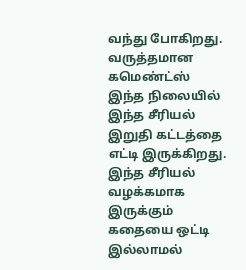வந்து போகிறது.
வருத்தமான கமெண்ட்ஸ்
இந்த நிலையில் இந்த சீரியல் இறுதி கட்டத்தை எட்டி இருக்கிறது. இந்த சீரியல் வழக்கமாக இருக்கும் கதையை ஒட்டி இல்லாமல்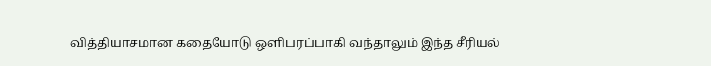வித்தியாசமான கதையோடு ஒளிபரப்பாகி வந்தாலும் இந்த சீரியல்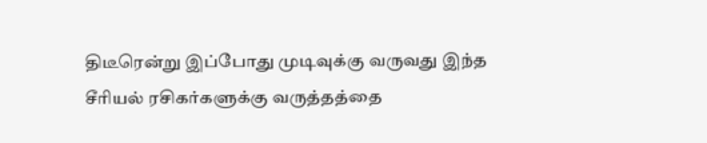திடீரென்று இப்போது முடிவுக்கு வருவது இந்த சீரியல் ரசிகர்களுக்கு வருத்தத்தை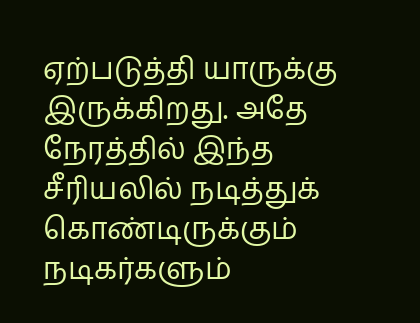ஏற்படுத்தி யாருக்கு இருக்கிறது. அதே நேரத்தில் இந்த சீரியலில் நடித்துக் கொண்டிருக்கும் நடிகர்களும்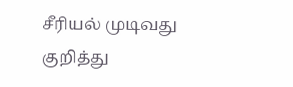சீரியல் முடிவது குறித்து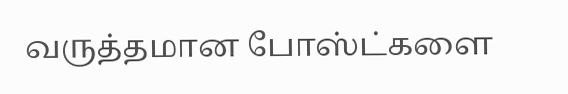வருத்தமான போஸ்ட்களை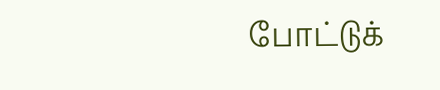போட்டுக்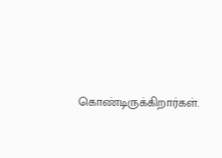கொண்டிருக்கிறார்கள்.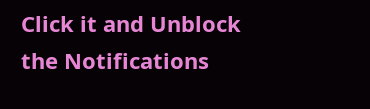Click it and Unblock the Notifications